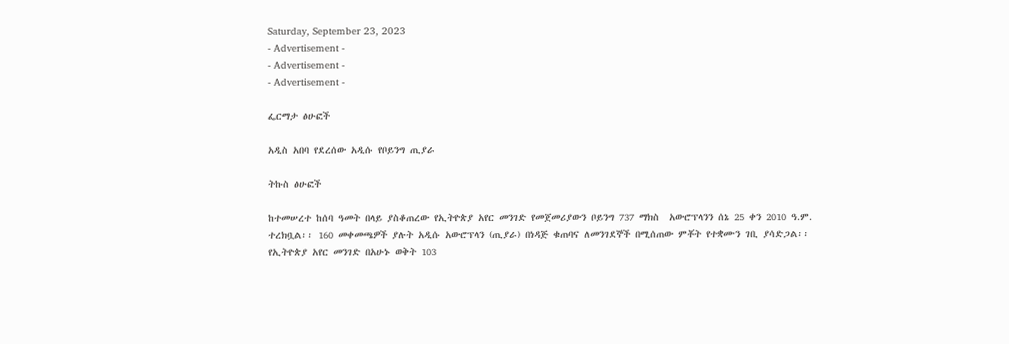Saturday, September 23, 2023
- Advertisement -
- Advertisement -
- Advertisement -

ፌርማታ ፅሁፎች

አዲስ አበባ የደረሰው አዲሱ የቦይንግ ጢያራ

ትኩስ ፅሁፎች

ከተመሠረተ ከሰባ ዓመት በላይ ያስቆጠረው የኢትዮጵያ አየር መንገድ የመጀመሪያውን ቦይንግ 737 ማክስ  አውሮፕላንን ሰኔ 25 ቀን 2010 ዓ.ም. ተረክቧል፡፡ 160 መቀመጫዎች ያሉት አዲሱ አውሮፕላን (ጢያራ) በነዳጅ ቁጠባና ለመንገደኞች በሚሰጠው ምቾት የተቋሙን ገቢ ያሳድጋል፡፡ የኢትዮጵያ አየር መንገድ በአሁኑ ወቅት 103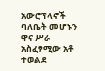አውሮፕላኖች ባለቤት መሆኑን ዋና ሥራ አስፈፃሚው አቶ ተወልደ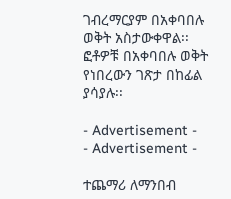ገብረማርያም በአቀባበሉ ወቅት አስታውቀዋል፡፡ ፎቶዎቹ በአቀባበሉ ወቅት የነበረውን ገጽታ በከፊል ያሳያሉ፡፡

- Advertisement -
- Advertisement -

ተጨማሪ ለማንበብ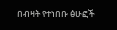በብዛት የተነበቡ ፅሁፎች